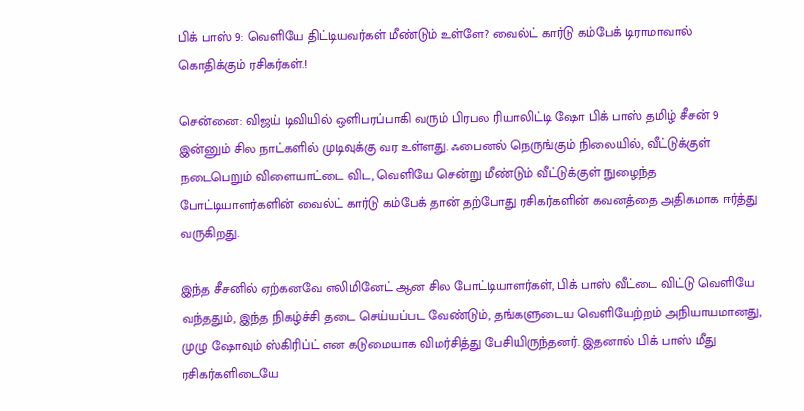பிக் பாஸ் 9: வெளியே திட்டியவர்கள் மீண்டும் உள்ளே? வைல்ட் கார்டு கம்பேக் டிராமாவால் கொதிக்கும் ரசிகர்கள்.!

சென்னை: விஜய் டிவியில் ஒளிபரப்பாகி வரும் பிரபல ரியாலிட்டி ஷோ பிக் பாஸ் தமிழ் சீசன் 9 இன்னும் சில நாட்களில் முடிவுக்கு வர உள்ளது. ஃபைனல் நெருங்கும் நிலையில், வீட்டுக்குள் நடைபெறும் விளையாட்டை விட, வெளியே சென்று மீண்டும் வீட்டுக்குள் நுழைந்த போட்டியாளர்களின் வைல்ட் கார்டு கம்பேக் தான் தற்போது ரசிகர்களின் கவனத்தை அதிகமாக ஈர்த்து வருகிறது.

இந்த சீசனில் ஏற்கனவே எலிமினேட் ஆன சில போட்டியாளர்கள், பிக் பாஸ் வீட்டை விட்டு வெளியே வந்ததும், இந்த நிகழ்ச்சி தடை செய்யப்பட வேண்டும், தங்களுடைய வெளியேற்றம் அநியாயமானது, முழு ஷோவும் ஸ்கிரிப்ட் என கடுமையாக விமர்சித்து பேசியிருந்தனர். இதனால் பிக் பாஸ் மீது ரசிகர்களிடையே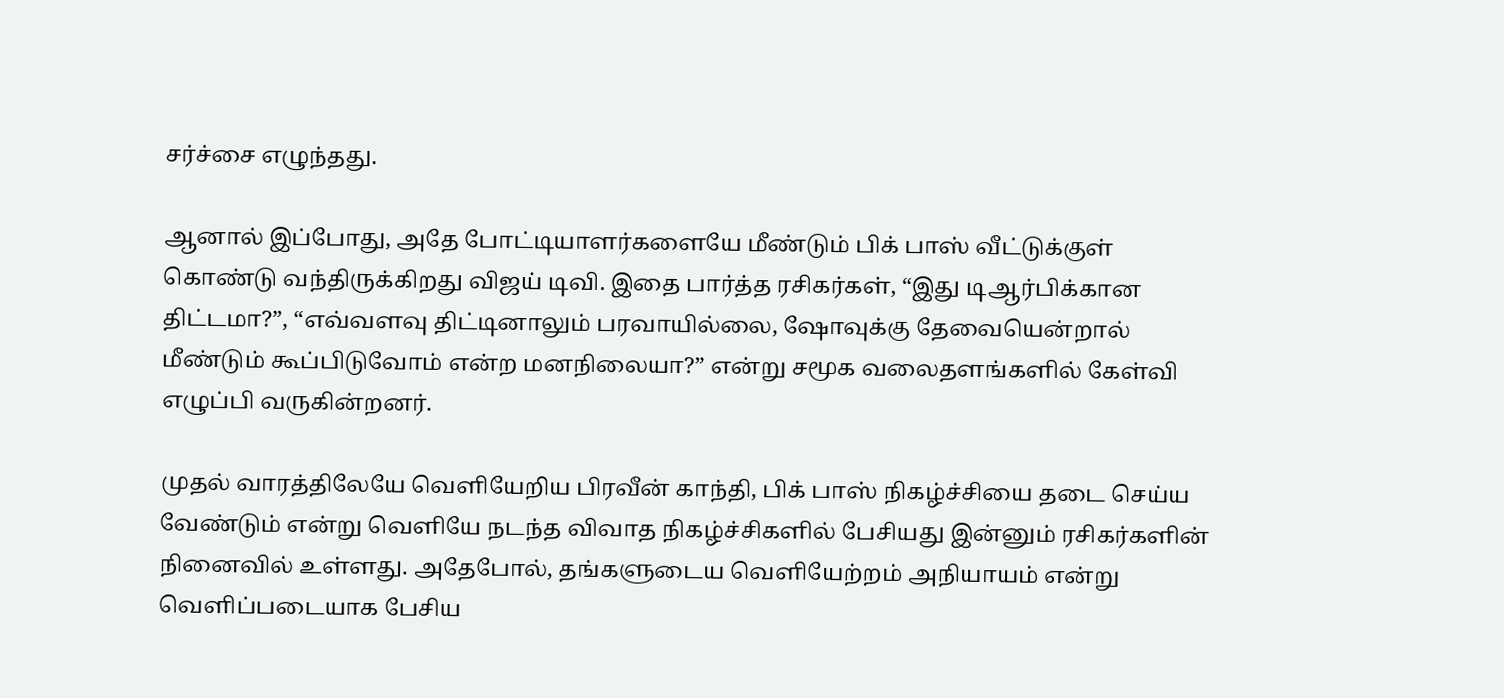சர்ச்சை எழுந்தது.

ஆனால் இப்போது, அதே போட்டியாளர்களையே மீண்டும் பிக் பாஸ் வீட்டுக்குள் கொண்டு வந்திருக்கிறது விஜய் டிவி. இதை பார்த்த ரசிகர்கள், “இது டிஆர்பிக்கான திட்டமா?”, “எவ்வளவு திட்டினாலும் பரவாயில்லை, ஷோவுக்கு தேவையென்றால் மீண்டும் கூப்பிடுவோம் என்ற மனநிலையா?” என்று சமூக வலைதளங்களில் கேள்வி எழுப்பி வருகின்றனர்.

முதல் வாரத்திலேயே வெளியேறிய பிரவீன் காந்தி, பிக் பாஸ் நிகழ்ச்சியை தடை செய்ய வேண்டும் என்று வெளியே நடந்த விவாத நிகழ்ச்சிகளில் பேசியது இன்னும் ரசிகர்களின் நினைவில் உள்ளது. அதேபோல், தங்களுடைய வெளியேற்றம் அநியாயம் என்று வெளிப்படையாக பேசிய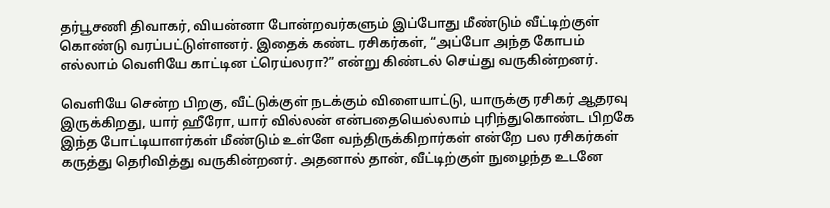தர்பூசணி திவாகர், வியன்னா போன்றவர்களும் இப்போது மீண்டும் வீட்டிற்குள் கொண்டு வரப்பட்டுள்ளனர். இதைக் கண்ட ரசிகர்கள், “அப்போ அந்த கோபம் எல்லாம் வெளியே காட்டின ட்ரெய்லரா?” என்று கிண்டல் செய்து வருகின்றனர்.

வெளியே சென்ற பிறகு, வீட்டுக்குள் நடக்கும் விளையாட்டு, யாருக்கு ரசிகர் ஆதரவு இருக்கிறது, யார் ஹீரோ, யார் வில்லன் என்பதையெல்லாம் புரிந்துகொண்ட பிறகே இந்த போட்டியாளர்கள் மீண்டும் உள்ளே வந்திருக்கிறார்கள் என்றே பல ரசிகர்கள் கருத்து தெரிவித்து வருகின்றனர். அதனால் தான், வீட்டிற்குள் நுழைந்த உடனே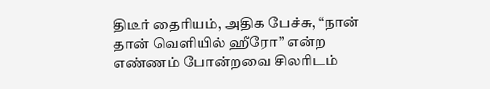திடீர் தைரியம், அதிக பேச்சு, “நான் தான் வெளியில் ஹீரோ” என்ற எண்ணம் போன்றவை சிலரிடம்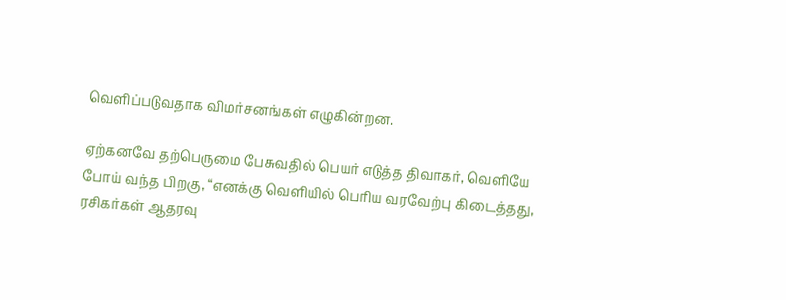வெளிப்படுவதாக விமர்சனங்கள் எழுகின்றன.

ஏற்கனவே தற்பெருமை பேசுவதில் பெயர் எடுத்த திவாகர், வெளியே போய் வந்த பிறகு, “எனக்கு வெளியில் பெரிய வரவேற்பு கிடைத்தது, ரசிகர்கள் ஆதரவு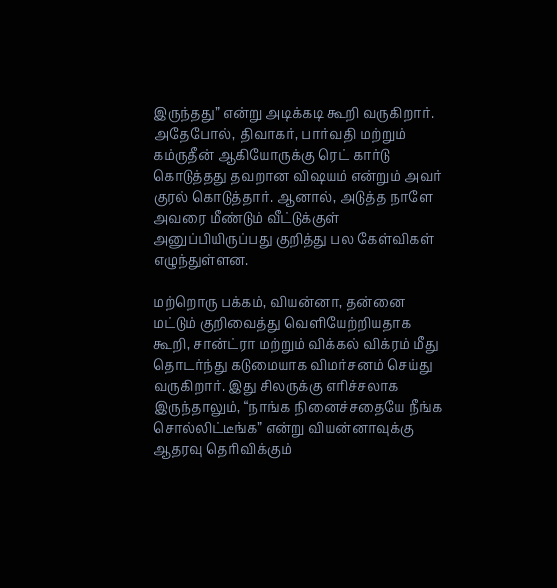இருந்தது” என்று அடிக்கடி கூறி வருகிறார். அதேபோல், திவாகர், பார்வதி மற்றும் கம்ருதீன் ஆகியோருக்கு ரெட் கார்டு கொடுத்தது தவறான விஷயம் என்றும் அவர் குரல் கொடுத்தார். ஆனால், அடுத்த நாளே அவரை மீண்டும் வீட்டுக்குள் அனுப்பியிருப்பது குறித்து பல கேள்விகள் எழுந்துள்ளன.

மற்றொரு பக்கம், வியன்னா, தன்னை மட்டும் குறிவைத்து வெளியேற்றியதாக கூறி, சான்ட்ரா மற்றும் விக்கல் விக்ரம் மீது தொடர்ந்து கடுமையாக விமர்சனம் செய்து வருகிறார். இது சிலருக்கு எரிச்சலாக இருந்தாலும், “நாங்க நினைச்சதையே நீங்க சொல்லிட்டீங்க” என்று வியன்னாவுக்கு ஆதரவு தெரிவிக்கும்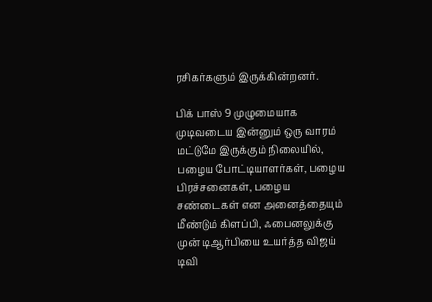ரசிகர்களும் இருக்கின்றனர்.

பிக் பாஸ் 9 முழுமையாக முடிவடைய இன்னும் ஒரு வாரம் மட்டுமே இருக்கும் நிலையில், பழைய போட்டியாளர்கள், பழைய பிரச்சனைகள், பழைய சண்டைகள் என அனைத்தையும் மீண்டும் கிளப்பி, ஃபைனலுக்கு முன் டிஆர்பியை உயர்த்த விஜய் டிவி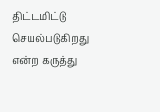திட்டமிட்டு செயல்படுகிறது என்ற கருத்து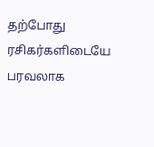தற்போது ரசிகர்களிடையே பரவலாக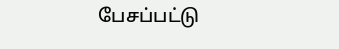பேசப்பட்டு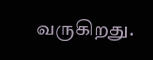வருகிறது.